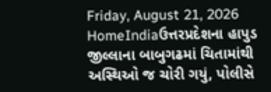Friday, August 21, 2026
HomeIndiaઉત્તરપ્રદેશના હાપુડ જીલ્લાના બાબુગઢમાં ચિતામાંથી અસ્થિઓ જ ચોરી ગયું, પોલીસે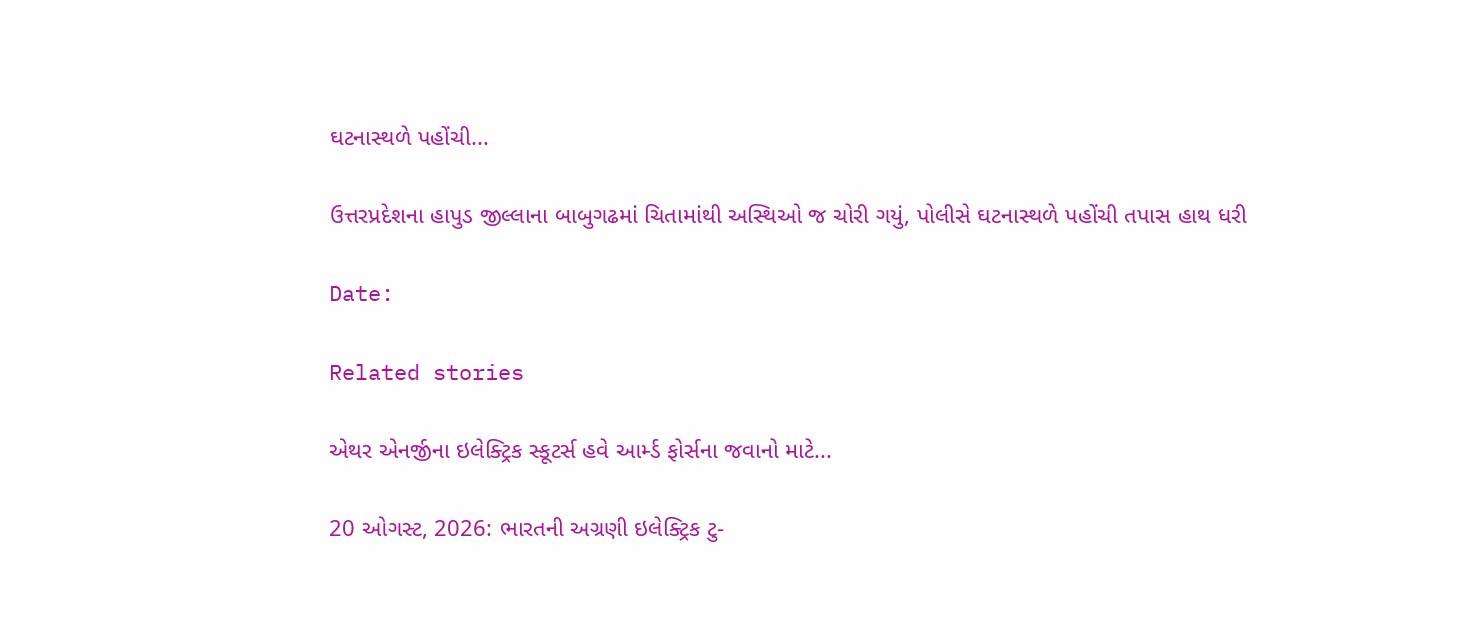ઘટનાસ્થળે પહોંચી...

ઉત્તરપ્રદેશના હાપુડ જીલ્લાના બાબુગઢમાં ચિતામાંથી અસ્થિઓ જ ચોરી ગયું, પોલીસે ઘટનાસ્થળે પહોંચી તપાસ હાથ ધરી

Date:

Related stories

એથર એનર્જીના ઇલેક્ટ્રિક સ્કૂટર્સ હવે આર્મ્ડ ફોર્સના જવાનો માટે...

20 ઓગસ્ટ, 2026: ભારતની અગ્રણી ઇલેક્ટ્રિક ટુ-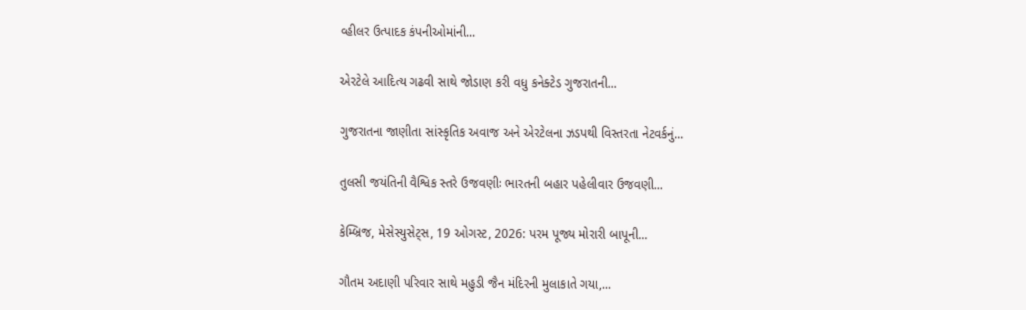વ્હીલર ઉત્પાદક કંપનીઓમાંની...

એરટેલે આદિત્ય ગઢવી સાથે જોડાણ કરી વધુ કનેક્ટેડ ગુજરાતની...

ગુજરાતના જાણીતા સાંસ્કૃતિક અવાજ અને એરટેલના ઝડપથી વિસ્તરતા નેટવર્કનું...

તુલસી જયંતિની વૈશ્વિક સ્તરે ઉજવણીઃ ભારતની બહાર પહેલીવાર ઉજવણી...

કેમ્બ્રિજ, મેસેસ્યુસેટ્સ, 19 ઓગસ્ટ, 2026: પરમ પૂજ્ય મોરારી બાપૂની...

ગૌતમ અદાણી પરિવાર સાથે મહુડી જૈન મંદિરની મુલાકાતે ગયા,...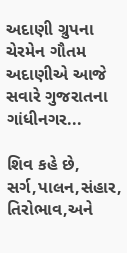અદાણી ગ્રુપના ચેરમેન ગૌતમ અદાણીએ આજે સવારે ગુજરાતના ગાંધીનગર...

શિવ કહે છે, સર્ગ,પાલન,સંહાર, તિરોભાવ,અને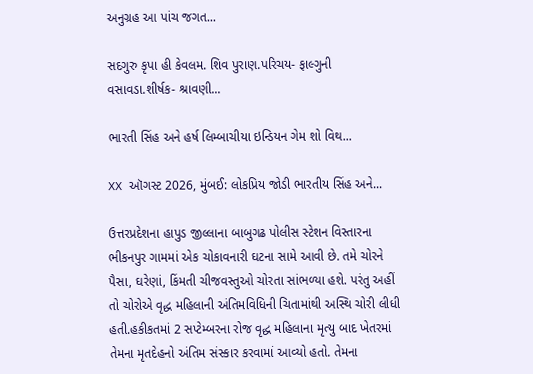અનુગ્રહ આ પાંચ જગત...

સદગુરુ કૃપા હી કેવલમ. શિવ પુરાણ.પરિચય- ફાલ્ગુની વસાવડા.શીર્ષક- શ્રાવણી...

ભારતી સિંહ અને હર્ષ લિમ્બાચીયા ઇન્ડિયન ગેમ શો વિથ...

XX ઑગસ્ટ 2026, મુંબઈ: લોકપ્રિય જોડી ભારતીય સિંહ અને...

ઉત્તરપ્રદેશના હાપુડ જીલ્લાના બાબુગઢ પોલીસ સ્ટેશન વિસ્તારના ભીકનપુર ગામમાં એક ચોકાવનારી ઘટના સામે આવી છે. તમે ચોરને પૈસા, ઘરેણાં, કિંમતી ચીજવસ્તુઓ ચોરતા સાંભળ્યા હશે. પરંતુ અહીં તો ચોરોએ વૃદ્ધ મહિલાની અંતિમવિધિની ચિતામાંથી અસ્થિ ચોરી લીધી હતી.હકીકતમાં 2 સપ્ટેમ્બરના રોજ વૃદ્ધ મહિલાના મૃત્યુ બાદ ખેતરમાં તેમના મૃતદેહનો અંતિમ સંસ્કાર કરવામાં આવ્યો હતો. તેમના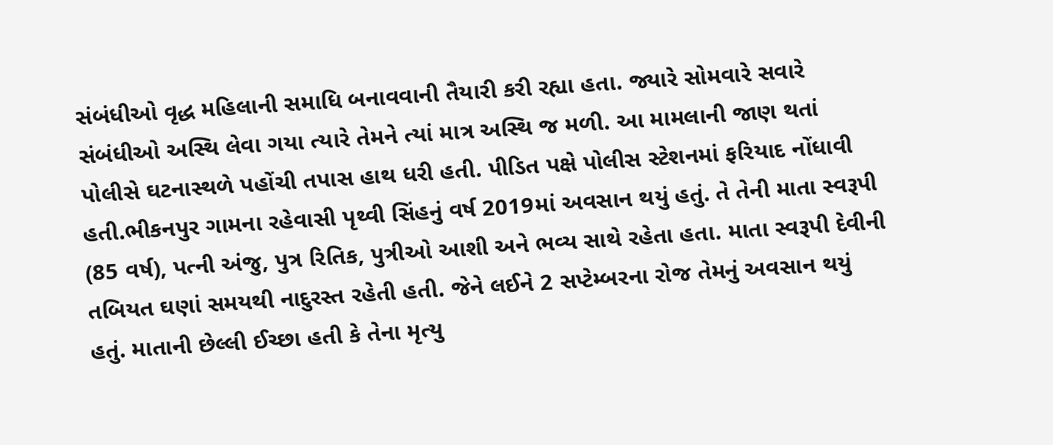સંબંધીઓ વૃદ્ધ મહિલાની સમાધિ બનાવવાની તૈયારી કરી રહ્યા હતા. જ્યારે સોમવારે સવારે સંબંધીઓ અસ્થિ લેવા ગયા ત્યારે તેમને ત્યાં માત્ર અસ્થિ જ મળી. આ મામલાની જાણ થતાં પોલીસે ઘટનાસ્થળે પહોંચી તપાસ હાથ ધરી હતી. પીડિત પક્ષે પોલીસ સ્ટેશનમાં ફરિયાદ નોંધાવી હતી.ભીકનપુર ગામના રહેવાસી પૃથ્વી સિંહનું વર્ષ 2019માં અવસાન થયું હતું. તે તેની માતા સ્વરૂપી (85 વર્ષ), પત્ની અંજુ, પુત્ર રિતિક, પુત્રીઓ આશી અને ભવ્ય સાથે રહેતા હતા. માતા સ્વરૂપી દેવીની તબિયત ઘણાં સમયથી નાદુરસ્ત રહેતી હતી. જેને લઈને 2 સપ્ટેમ્બરના રોજ તેમનું અવસાન થયું હતું. માતાની છેલ્લી ઈચ્છા હતી કે તેના મૃત્યુ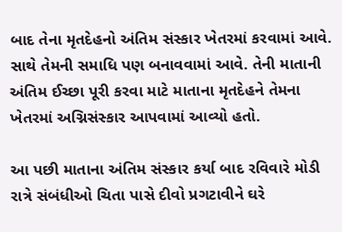બાદ તેના મૃતદેહનો અંતિમ સંસ્કાર ખેતરમાં કરવામાં આવે. સાથે તેમની સમાધિ પણ બનાવવામાં આવે. તેની માતાની અંતિમ ઈચ્છા પૂરી કરવા માટે માતાના મૃતદેહને તેમના ખેતરમાં અગ્નિસંસ્કાર આપવામાં આવ્યો હતો.

આ પછી માતાના અંતિમ સંસ્કાર કર્યા બાદ રવિવારે મોડી રાત્રે સંબંધીઓ ચિતા પાસે દીવો પ્રગટાવીને ઘરે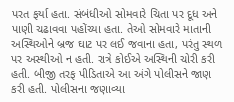પરત ફર્યા હતા. સંબંધીઓ સોમવારે ચિતા પર દૂધ અને પાણી ચઢાવવા પહોંચ્યા હતા. તેઓ સોમવારે માતાની અસ્થિઓને બ્રજ ઘાટ પર લઈ જવાના હતા, પરંતુ સ્થળ પર અસ્થીઓ ન હતી. રાત્રે કોઈએ અસ્થિની ચોરી કરી હતી. બીજી તરફ પીડિતાએ આ અંગે પોલીસને જાણ કરી હતી. પોલીસના જણાવ્યા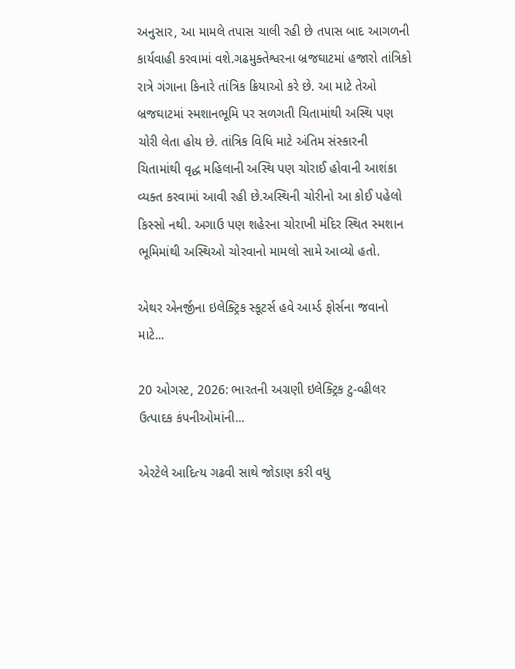અનુસાર, આ મામલે તપાસ ચાલી રહી છે તપાસ બાદ આગળની કાર્યવાહી કરવામાં વશે.ગઢમુક્તેશ્વરના બ્રજઘાટમાં હજારો તાંત્રિકો રાત્રે ગંગાના કિનારે તાંત્રિક ક્રિયાઓ કરે છે. આ માટે તેઓ બ્રજઘાટમાં સ્મશાનભૂમિ પર સળગતી ચિતામાંથી અસ્થિ પણ ચોરી લેતા હોય છે. તાંત્રિક વિધિ માટે અંતિમ સંસ્કારની ચિતામાંથી વૃદ્ધ મહિલાની અસ્થિ પણ ચોરાઈ હોવાની આશંકા વ્યક્ત કરવામાં આવી રહી છે.અસ્થિની ચોરીનો આ કોઈ પહેલો કિસ્સો નથી. અગાઉ પણ શહેરના ચોરાખી મંદિર સ્થિત સ્મશાન ભૂમિમાંથી અસ્થિઓ ચોરવાનો મામલો સામે આવ્યો હતો.

એથર એનર્જીના ઇલેક્ટ્રિક સ્કૂટર્સ હવે આર્મ્ડ ફોર્સના જવાનો માટે...

20 ઓગસ્ટ, 2026: ભારતની અગ્રણી ઇલેક્ટ્રિક ટુ-વ્હીલર ઉત્પાદક કંપનીઓમાંની...

એરટેલે આદિત્ય ગઢવી સાથે જોડાણ કરી વધુ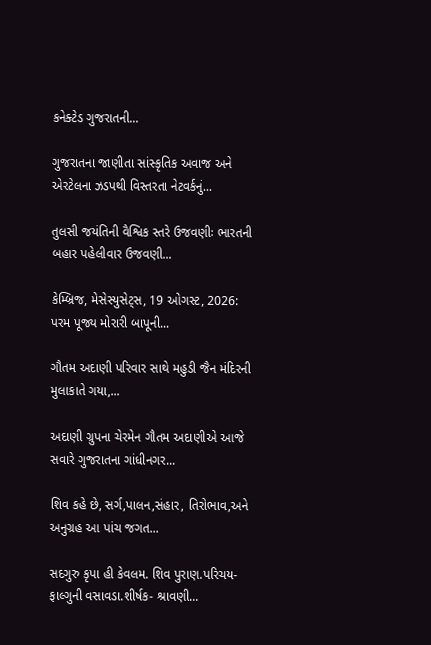કનેક્ટેડ ગુજરાતની...

ગુજરાતના જાણીતા સાંસ્કૃતિક અવાજ અને એરટેલના ઝડપથી વિસ્તરતા નેટવર્કનું...

તુલસી જયંતિની વૈશ્વિક સ્તરે ઉજવણીઃ ભારતની બહાર પહેલીવાર ઉજવણી...

કેમ્બ્રિજ, મેસેસ્યુસેટ્સ, 19 ઓગસ્ટ, 2026: પરમ પૂજ્ય મોરારી બાપૂની...

ગૌતમ અદાણી પરિવાર સાથે મહુડી જૈન મંદિરની મુલાકાતે ગયા,...

અદાણી ગ્રુપના ચેરમેન ગૌતમ અદાણીએ આજે સવારે ગુજરાતના ગાંધીનગર...

શિવ કહે છે, સર્ગ,પાલન,સંહાર, તિરોભાવ,અને અનુગ્રહ આ પાંચ જગત...

સદગુરુ કૃપા હી કેવલમ. શિવ પુરાણ.પરિચય- ફાલ્ગુની વસાવડા.શીર્ષક- શ્રાવણી...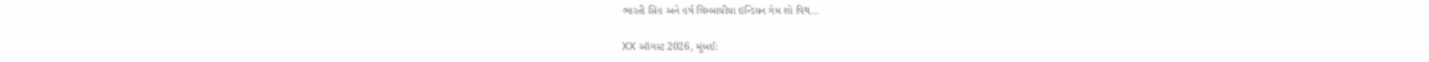ભારતી સિંહ અને હર્ષ લિમ્બાચીયા ઇન્ડિયન ગેમ શો વિથ...

XX ઑગસ્ટ 2026, મુંબઈ: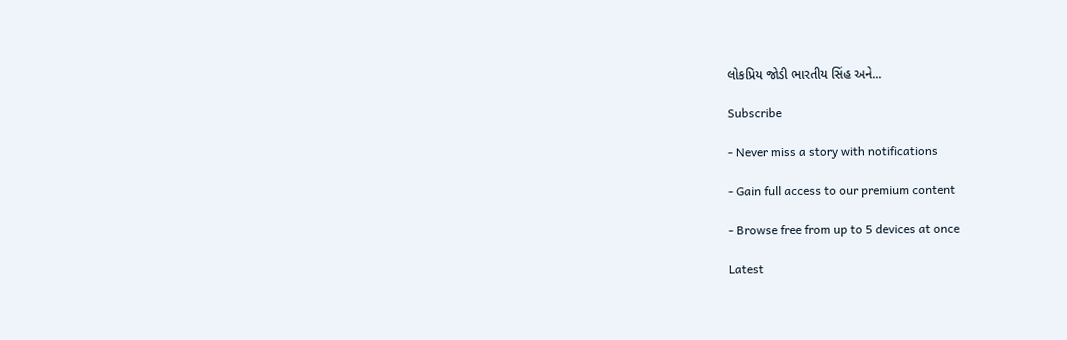લોકપ્રિય જોડી ભારતીય સિંહ અને...

Subscribe

- Never miss a story with notifications

- Gain full access to our premium content

- Browse free from up to 5 devices at once

Latest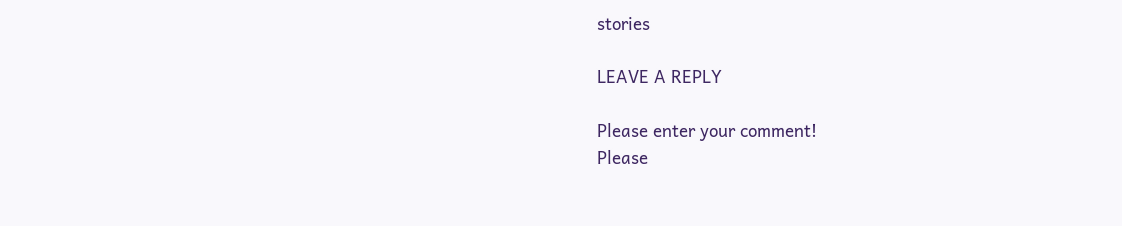stories

LEAVE A REPLY

Please enter your comment!
Please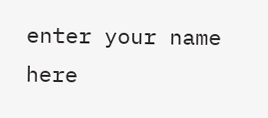enter your name here